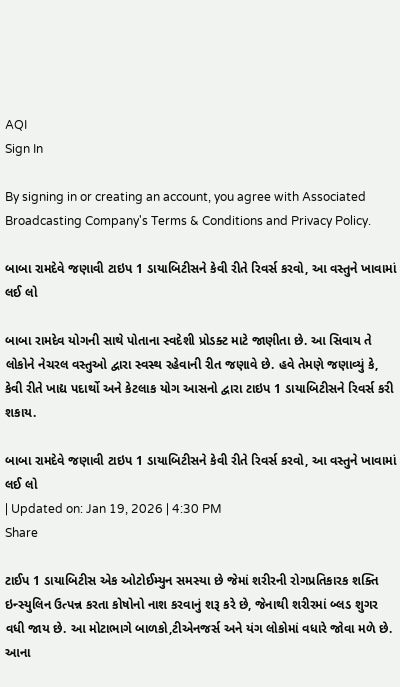AQI
Sign In

By signing in or creating an account, you agree with Associated Broadcasting Company's Terms & Conditions and Privacy Policy.

બાબા રામદેવે જણાવી ટાઇપ 1 ડાયાબિટીસને કેવી રીતે રિવર્સ કરવો, આ વસ્તુને ખાવામાં લઈ લો

બાબા રામદેવ યોગની સાથે પોતાના સ્વદેશી પ્રોડક્ટ માટે જાણીતા છે. આ સિવાય તે લોકોને નેચરલ વસ્તુઓ દ્વારા સ્વસ્થ રહેવાની રીત જણાવે છે. હવે તેમણે જણાવ્યું કે, કેવી રીતે ખાદ્ય પદાર્થો અને કેટલાક યોગ આસનો દ્વારા ટાઇપ 1 ડાયાબિટીસને રિવર્સ કરી શકાય.

બાબા રામદેવે જણાવી ટાઇપ 1 ડાયાબિટીસને કેવી રીતે રિવર્સ કરવો, આ વસ્તુને ખાવામાં લઈ લો
| Updated on: Jan 19, 2026 | 4:30 PM
Share

ટાઈપ 1 ડાયાબિટીસ એક ઓટોઈમ્યુન સમસ્યા છે જેમાં શરીરની રોગપ્રતિકારક શક્તિ ઇન્સ્યુલિન ઉત્પન્ન કરતા કોષોનો નાશ કરવાનું શરૂ કરે છે, જેનાથી શરીરમાં બ્લડ શુગર વધી જાય છે. આ મોટાભાગે બાળકો,ટીએનજર્સ અને યંગ લોકોમાં વધારે જોવા મળે છે. આના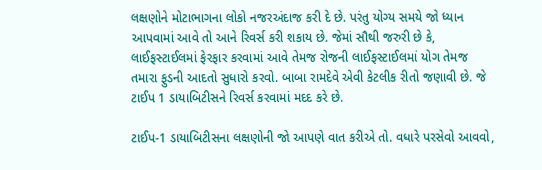લક્ષણોને મોટાભાગના લોકો નજરઅંદાજ કરી દે છે. પરંતુ યોગ્ય સમયે જો ધ્યાન આપવામાં આવે તો આને રિવર્સ કરી શકાય છે. જેમાં સૌથી જરુરી છે કે, લાઈફસ્ટાઈલમાં ફેરફાર કરવામાં આવે તેમજ રોજની લાઈફસ્ટાઈલમાં યોગ તેમજ તમારા ફુડની આદતો સુધારો કરવો. બાબા રામદેવે એવી કેટલીક રીતો જણાવી છે. જે ટાઈપ 1 ડાયાબિટીસને રિવર્સ કરવામાં મદદ કરે છે.

ટાઈપ-1 ડાયાબિટીસના લક્ષણોની જો આપણે વાત કરીએ તો. વધારે પરસેવો આવવો,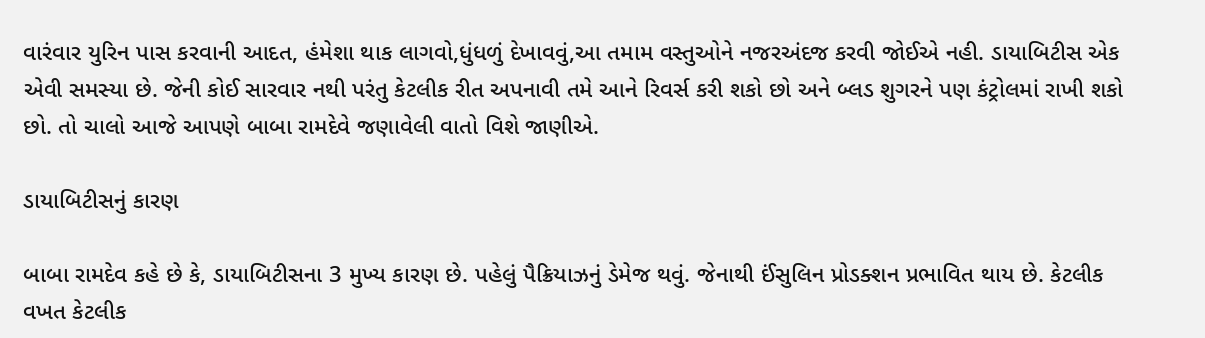વારંવાર યુરિન પાસ કરવાની આદત, હંમેશા થાક લાગવો,ધુંધળું દેખાવવું,આ તમામ વસ્તુઓને નજરઅંદજ કરવી જોઈએ નહી. ડાયાબિટીસ એક એવી સમસ્યા છે. જેની કોઈ સારવાર નથી પરંતુ કેટલીક રીત અપનાવી તમે આને રિવર્સ કરી શકો છો અને બ્લડ શુગરને પણ કંટ્રોલમાં રાખી શકો છો. તો ચાલો આજે આપણે બાબા રામદેવે જણાવેલી વાતો વિશે જાણીએ.

ડાયાબિટીસનું કારણ

બાબા રામદેવ કહે છે કે, ડાયાબિટીસના 3 મુખ્ય કારણ છે. પહેલું પૈક્રિયાઝનું ડેમેજ થવું. જેનાથી ઈંસુલિન પ્રોડક્શન પ્રભાવિત થાય છે. કેટલીક વખત કેટલીક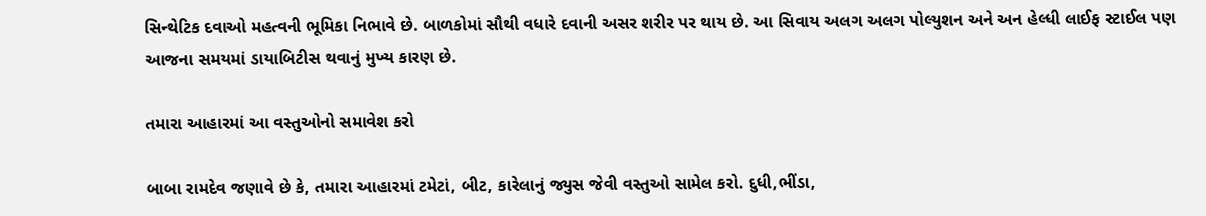સિન્થેટિક દવાઓ મહત્વની ભૂમિકા નિભાવે છે. બાળકોમાં સૌથી વધારે દવાની અસર શરીર પર થાય છે. આ સિવાય અલગ અલગ પોલ્યુશન અને અન હેલ્ધી લાઈફ સ્ટાઈલ પણ આજના સમયમાં ડાયાબિટીસ થવાનું મુખ્ય કારણ છે.

તમારા આહારમાં આ વસ્તુઓનો સમાવેશ કરો

બાબા રામદેવ જણાવે છે કે, તમારા આહારમાં ટમેટાં, બીટ, કારેલાનું જ્યુસ જેવી વસ્તુઓ સામેલ કરો. દુધી,ભીંડા,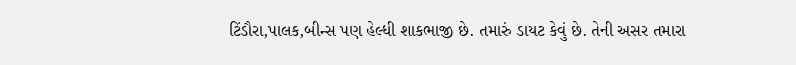ટિંડૌરા,પાલક,બીન્સ પણ હેલ્ધી શાકભાજી છે. તમારું ડાયટ કેવું છે. તેની અસર તમારા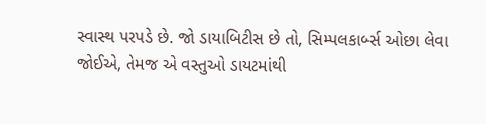સ્વાસ્થ પરપડે છે. જો ડાયાબિટીસ છે તો, સિમ્પલકાર્બ્સ ઓછા લેવા જોઈએ, તેમજ એ વસ્તુઓ ડાયટમાંથી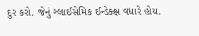દુર કરો. જેનું ગ્લાઈસેમિક ઈન્ડેક્ક્ષ વધારે હોય.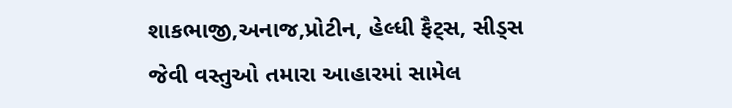શાકભાજી,અનાજ,પ્રોટીન, હેલ્ધી ફૈટ્સ, સીડ્સ જેવી વસ્તુઓ તમારા આહારમાં સામેલ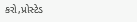કરો,પ્રોસ્ટેડ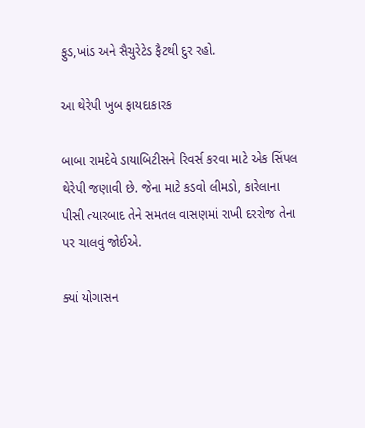ફુડ,ખાંડ અને સૈચુરેટેડ ફૈટથી દુર રહો.

આ થેરેપી ખુબ ફાયદાકારક

બાબા રામદેવે ડાયાબિટીસને રિવર્સ કરવા માટે એક સિંપલ થેરેપી જણાવી છે. જેના માટે કડવો લીમડો, કારેલાના પીસી ત્યારબાદ તેને સમતલ વાસણમાં રાખી દરરોજ તેના પર ચાલવું જોઈએ.

ક્યાં યોગાસન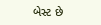બેસ્ટ છે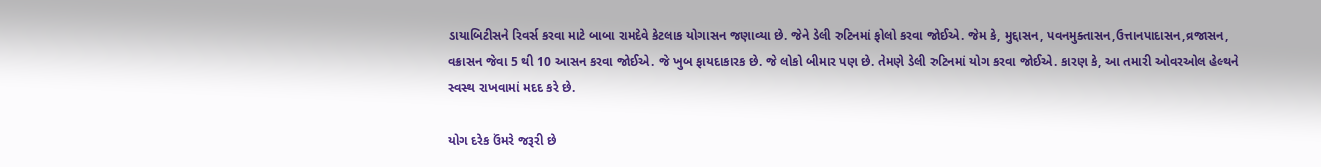ડાયાબિટીસને રિવર્સ કરવા માટે બાબા રામદેવે કેટલાક યોગાસન જણાવ્યા છે. જેને ડેલી રુટિનમાં ફોલો કરવા જોઈએ. જેમ કે, મુદ્દાસન, પવનમુક્તાસન,ઉત્તાનપાદાસન,વ્રજાસન, વક્રાસન જેવા 5 થી 10 આસન કરવા જોઈએ. જે ખુબ ફાયદાકારક છે. જે લોકો બીમાર પણ છે. તેમણે ડેલી રુટિનમાં યોગ કરવા જોઈએ. કારણ કે, આ તમારી ઓવરઓલ હેલ્થને સ્વસ્થ રાખવામાં મદદ કરે છે.

યોગ દરેક ઉંમરે જરૂરી છે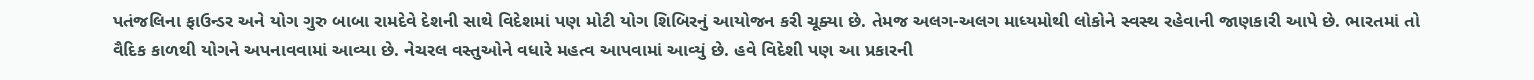પતંજલિના ફાઉન્ડર અને યોગ ગુરુ બાબા રામદેવે દેશની સાથે વિદેશમાં પણ મોટી યોગ શિબિરનું આયોજન કરી ચૂક્યા છે. તેમજ અલગ-અલગ માધ્યમોથી લોકોને સ્વસ્થ રહેવાની જાણકારી આપે છે. ભારતમાં તો વૈદિક કાળથી યોગને અપનાવવામાં આવ્યા છે. નેચરલ વસ્તુઓને વધારે મહત્વ આપવામાં આવ્યું છે. હવે વિદેશી પણ આ પ્રકારની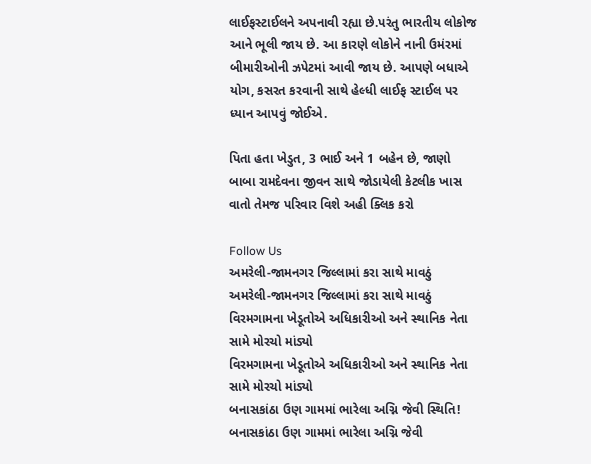લાઈફસ્ટાઈલને અપનાવી રહ્યા છે.પરંતુ ભારતીય લોકોજ આને ભૂલી જાય છે. આ કારણે લોકોને નાની ઉમંરમાં બીમારીઓની ઝપેટમાં આવી જાય છે. આપણે બધાએ યોગ, કસરત કરવાની સાથે હેલ્ધી લાઈફ સ્ટાઈલ પર ધ્યાન આપવું જોઈએ.

પિતા હતા ખેડુત, 3 ભાઈ અને 1 બહેન છે, જાણો બાબા રામદેવના જીવન સાથે જોડાયેલી કેટલીક ખાસ વાતો તેમજ પરિવાર વિશે અહી ક્લિક કરો

Follow Us
અમરેલી-જામનગર જિલ્લામાં કરા સાથે માવઠું
અમરેલી-જામનગર જિલ્લામાં કરા સાથે માવઠું
વિરમગામના ખેડૂતોએ અધિકારીઓ અને સ્થાનિક નેતા સામે મોરચો માંડ્યો
વિરમગામના ખેડૂતોએ અધિકારીઓ અને સ્થાનિક નેતા સામે મોરચો માંડ્યો
બનાસકાંઠા ઉણ ગામમાં ભારેલા અગ્નિ જેવી સ્થિતિ!
બનાસકાંઠા ઉણ ગામમાં ભારેલા અગ્નિ જેવી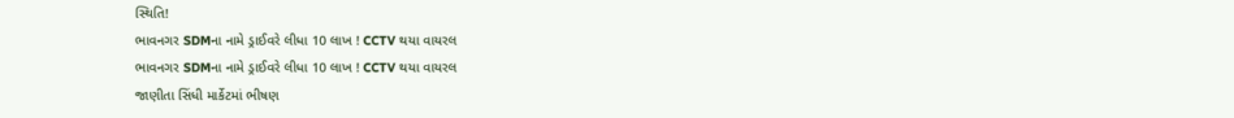સ્થિતિ!
ભાવનગર SDMના નામે ડ્રાઈવરે લીધા 10 લાખ ! CCTV થયા વાયરલ
ભાવનગર SDMના નામે ડ્રાઈવરે લીધા 10 લાખ ! CCTV થયા વાયરલ
જાણીતા સિંધી માર્કેટમાં ભીષણ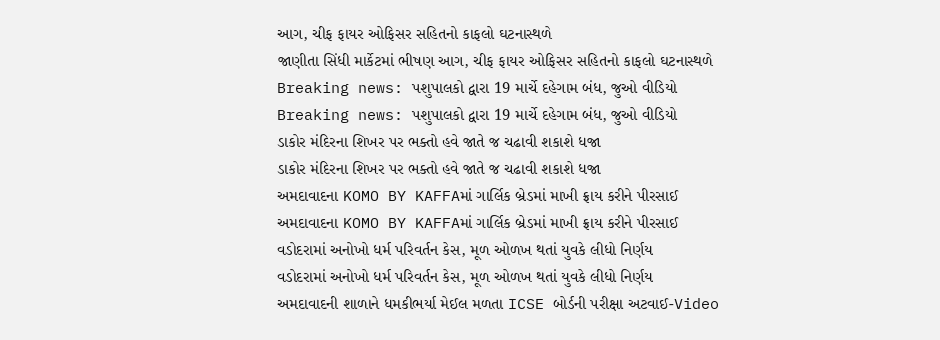આગ, ચીફ ફાયર ઓફિસર સહિતનો કાફલો ઘટનાસ્થળે
જાણીતા સિંધી માર્કેટમાં ભીષણ આગ, ચીફ ફાયર ઓફિસર સહિતનો કાફલો ઘટનાસ્થળે
Breaking news: પશુપાલકો દ્વારા 19 માર્ચે દહેગામ બંધ, જુઓ વીડિયો
Breaking news: પશુપાલકો દ્વારા 19 માર્ચે દહેગામ બંધ, જુઓ વીડિયો
ડાકોર મંદિરના શિખર પર ભક્તો હવે જાતે જ ચઢાવી શકાશે ધજા
ડાકોર મંદિરના શિખર પર ભક્તો હવે જાતે જ ચઢાવી શકાશે ધજા
અમદાવાદના KOMO BY KAFFAમાં ગાર્લિક બ્રેડમાં માખી ફ્રાય કરીને પીરસાઈ
અમદાવાદના KOMO BY KAFFAમાં ગાર્લિક બ્રેડમાં માખી ફ્રાય કરીને પીરસાઈ
વડોદરામાં અનોખો ધર્મ પરિવર્તન કેસ, મૂળ ઓળખ થતાં યુવકે લીધો નિર્ણય
વડોદરામાં અનોખો ધર્મ પરિવર્તન કેસ, મૂળ ઓળખ થતાં યુવકે લીધો નિર્ણય
અમદાવાદની શાળાને ધમકીભર્યા મેઈલ મળતા ICSE બોર્ડની પરીક્ષા અટવાઈ-Video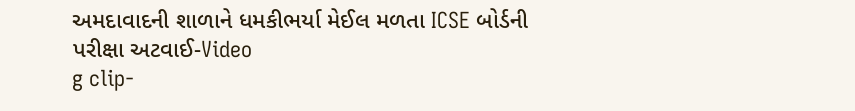અમદાવાદની શાળાને ધમકીભર્યા મેઈલ મળતા ICSE બોર્ડની પરીક્ષા અટવાઈ-Video
g clip-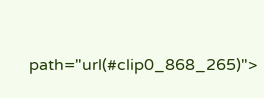path="url(#clip0_868_265)">